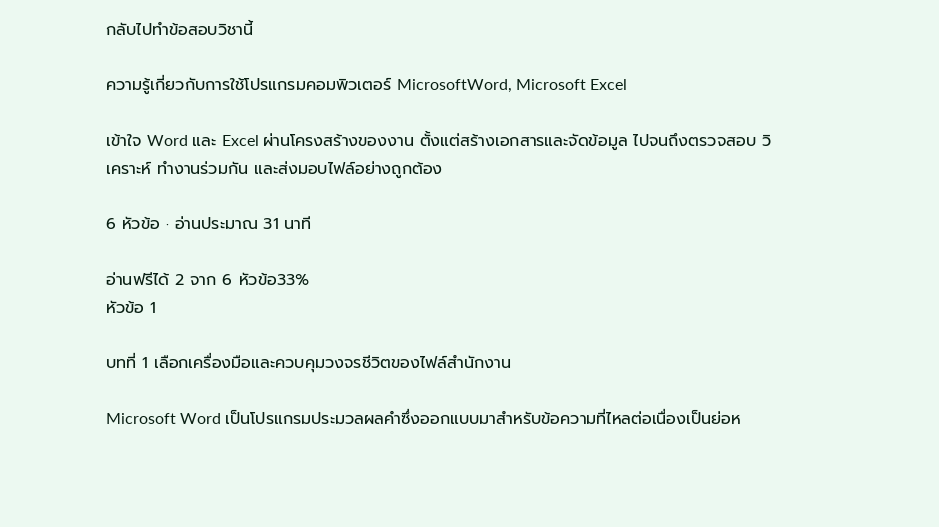กลับไปทำข้อสอบวิชานี้

ความรู้เกี่ยวกับการใช้โปรแกรมคอมพิวเตอร์ MicrosoftWord, Microsoft Excel

เข้าใจ Word และ Excel ผ่านโครงสร้างของงาน ตั้งแต่สร้างเอกสารและจัดข้อมูล ไปจนถึงตรวจสอบ วิเคราะห์ ทำงานร่วมกัน และส่งมอบไฟล์อย่างถูกต้อง

6 หัวข้อ · อ่านประมาณ 31 นาที

อ่านฟรีได้ 2 จาก 6 หัวข้อ33%
หัวข้อ 1

บทที่ 1 เลือกเครื่องมือและควบคุมวงจรชีวิตของไฟล์สำนักงาน

Microsoft Word เป็นโปรแกรมประมวลผลคำซึ่งออกแบบมาสำหรับข้อความที่ไหลต่อเนื่องเป็นย่อห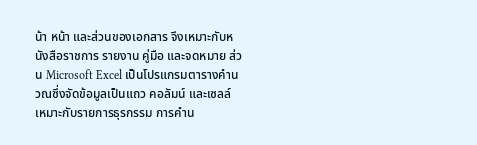น้า หน้า และส่วนของเอกสาร จึงเหมาะกับหนังสือราชการ รายงาน คู่มือ และจดหมาย ส่วน Microsoft Excel เป็นโปรแกรมตารางคำนวณซึ่งจัดข้อมูลเป็นแถว คอลัมน์ และเซลล์ เหมาะกับรายการธุรกรรม การคำน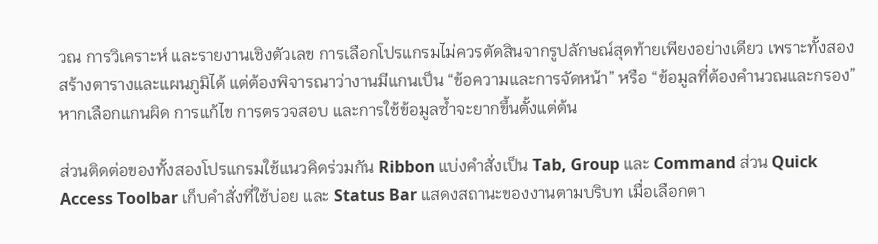วณ การวิเคราะห์ และรายงานเชิงตัวเลข การเลือกโปรแกรมไม่ควรตัดสินจากรูปลักษณ์สุดท้ายเพียงอย่างเดียว เพราะทั้งสองสร้างตารางและแผนภูมิได้ แต่ต้องพิจารณาว่างานมีแกนเป็น “ข้อความและการจัดหน้า” หรือ “ข้อมูลที่ต้องคำนวณและกรอง” หากเลือกแกนผิด การแก้ไข การตรวจสอบ และการใช้ข้อมูลซ้ำจะยากขึ้นตั้งแต่ต้น

ส่วนติดต่อของทั้งสองโปรแกรมใช้แนวคิดร่วมกัน Ribbon แบ่งคำสั่งเป็น Tab, Group และ Command ส่วน Quick Access Toolbar เก็บคำสั่งที่ใช้บ่อย และ Status Bar แสดงสถานะของงานตามบริบท เมื่อเลือกตา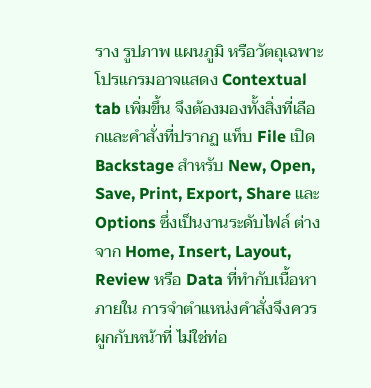ราง รูปภาพ แผนภูมิ หรือวัตถุเฉพาะ โปรแกรมอาจแสดง Contextual tab เพิ่มขึ้น จึงต้องมองทั้งสิ่งที่เลือกและคำสั่งที่ปรากฏ แท็บ File เปิด Backstage สำหรับ New, Open, Save, Print, Export, Share และ Options ซึ่งเป็นงานระดับไฟล์ ต่างจาก Home, Insert, Layout, Review หรือ Data ที่ทำกับเนื้อหาภายใน การจำตำแหน่งคำสั่งจึงควรผูกกับหน้าที่ ไม่ใช่ท่อ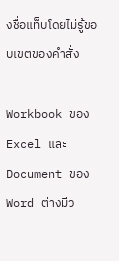งชื่อแท็บโดยไม่รู้ขอบเขตของคำสั่ง

Workbook ของ Excel และ Document ของ Word ต่างมีว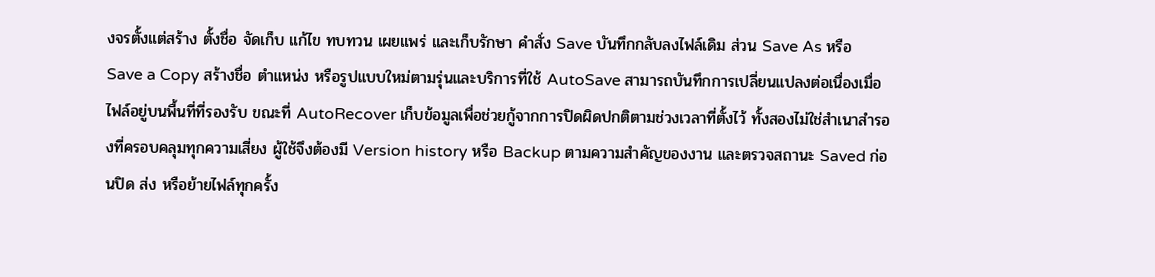งจรตั้งแต่สร้าง ตั้งชื่อ จัดเก็บ แก้ไข ทบทวน เผยแพร่ และเก็บรักษา คำสั่ง Save บันทึกกลับลงไฟล์เดิม ส่วน Save As หรือ Save a Copy สร้างชื่อ ตำแหน่ง หรือรูปแบบใหม่ตามรุ่นและบริการที่ใช้ AutoSave สามารถบันทึกการเปลี่ยนแปลงต่อเนื่องเมื่อไฟล์อยู่บนพื้นที่ที่รองรับ ขณะที่ AutoRecover เก็บข้อมูลเพื่อช่วยกู้จากการปิดผิดปกติตามช่วงเวลาที่ตั้งไว้ ทั้งสองไม่ใช่สำเนาสำรองที่ครอบคลุมทุกความเสี่ยง ผู้ใช้จึงต้องมี Version history หรือ Backup ตามความสำคัญของงาน และตรวจสถานะ Saved ก่อนปิด ส่ง หรือย้ายไฟล์ทุกครั้ง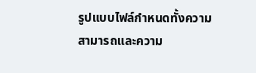รูปแบบไฟล์กำหนดทั้งความสามารถและความ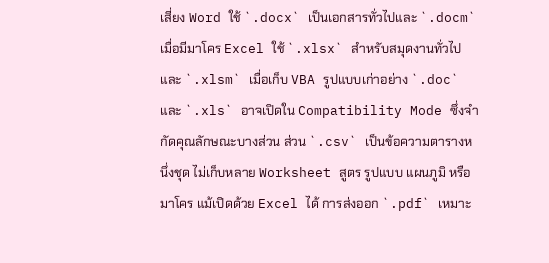เสี่ยง Word ใช้ `.docx` เป็นเอกสารทั่วไปและ `.docm` เมื่อมีมาโคร Excel ใช้ `.xlsx` สำหรับสมุดงานทั่วไปและ `.xlsm` เมื่อเก็บ VBA รูปแบบเก่าอย่าง `.doc` และ `.xls` อาจเปิดใน Compatibility Mode ซึ่งจำกัดคุณลักษณะบางส่วน ส่วน `.csv` เป็นข้อความตารางหนึ่งชุด ไม่เก็บหลาย Worksheet สูตร รูปแบบ แผนภูมิ หรือมาโคร แม้เปิดด้วย Excel ได้ การส่งออก `.pdf` เหมาะ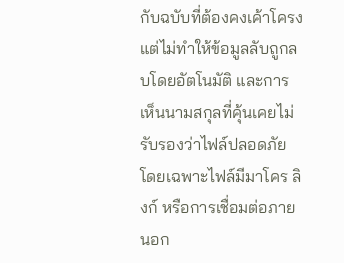กับฉบับที่ต้องคงเค้าโครง แต่ไม่ทำให้ข้อมูลลับถูกลบโดยอัตโนมัติ และการเห็นนามสกุลที่คุ้นเคยไม่รับรองว่าไฟล์ปลอดภัย โดยเฉพาะไฟล์มีมาโคร ลิงก์ หรือการเชื่อมต่อภายนอก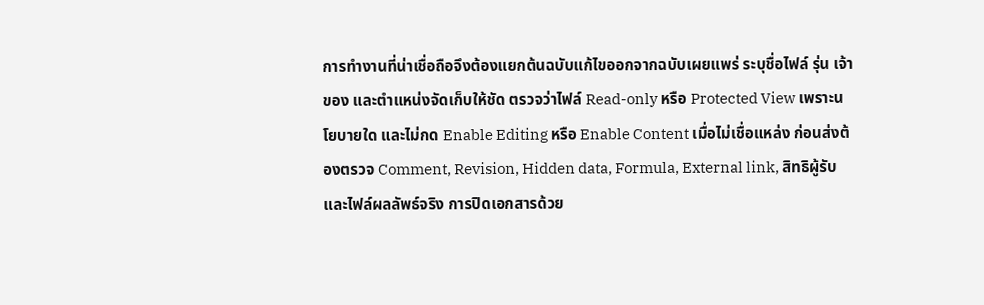การทำงานที่น่าเชื่อถือจึงต้องแยกต้นฉบับแก้ไขออกจากฉบับเผยแพร่ ระบุชื่อไฟล์ รุ่น เจ้าของ และตำแหน่งจัดเก็บให้ชัด ตรวจว่าไฟล์ Read-only หรือ Protected View เพราะนโยบายใด และไม่กด Enable Editing หรือ Enable Content เมื่อไม่เชื่อแหล่ง ก่อนส่งต้องตรวจ Comment, Revision, Hidden data, Formula, External link, สิทธิผู้รับ และไฟล์ผลลัพธ์จริง การปิดเอกสารด้วย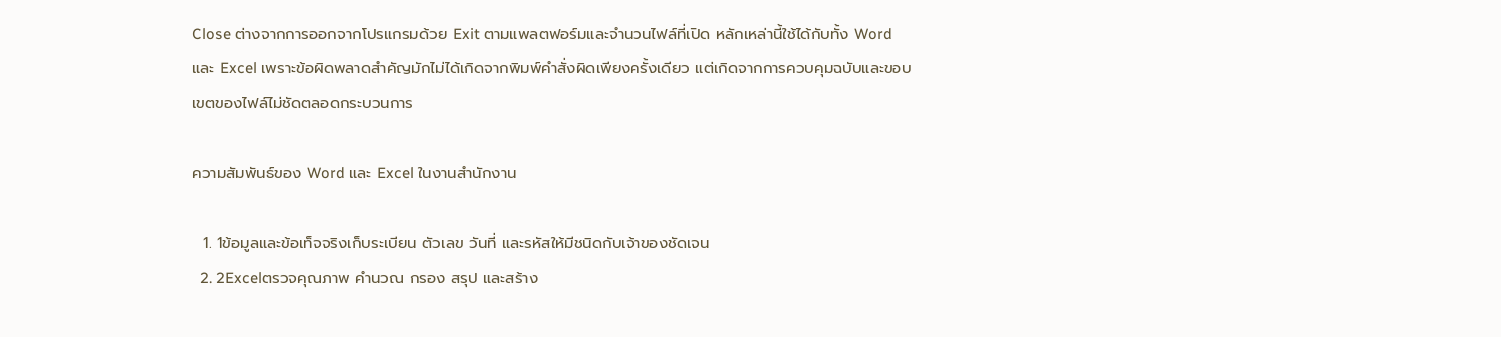Close ต่างจากการออกจากโปรแกรมด้วย Exit ตามแพลตฟอร์มและจำนวนไฟล์ที่เปิด หลักเหล่านี้ใช้ได้กับทั้ง Word และ Excel เพราะข้อผิดพลาดสำคัญมักไม่ได้เกิดจากพิมพ์คำสั่งผิดเพียงครั้งเดียว แต่เกิดจากการควบคุมฉบับและขอบเขตของไฟล์ไม่ชัดตลอดกระบวนการ

ความสัมพันธ์ของ Word และ Excel ในงานสำนักงาน

  1. 1ข้อมูลและข้อเท็จจริงเก็บระเบียน ตัวเลข วันที่ และรหัสให้มีชนิดกับเจ้าของชัดเจน
  2. 2Excelตรวจคุณภาพ คำนวณ กรอง สรุป และสร้าง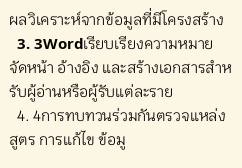ผลวิเคราะห์จากข้อมูลที่มีโครงสร้าง
  3. 3Wordเรียบเรียงความหมาย จัดหน้า อ้างอิง และสร้างเอกสารสำหรับผู้อ่านหรือผู้รับแต่ละราย
  4. 4การทบทวนร่วมกันตรวจแหล่ง สูตร การแก้ไข ข้อมู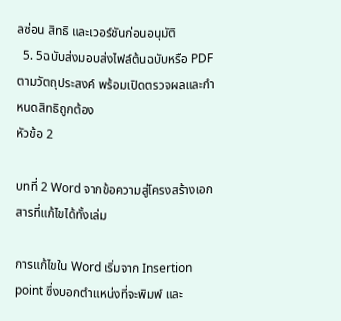ลซ่อน สิทธิ และเวอร์ชันก่อนอนุมัติ
  5. 5ฉบับส่งมอบส่งไฟล์ต้นฉบับหรือ PDF ตามวัตถุประสงค์ พร้อมเปิดตรวจผลและกำหนดสิทธิถูกต้อง
หัวข้อ 2

บทที่ 2 Word จากข้อความสู่โครงสร้างเอกสารที่แก้ไขได้ทั้งเล่ม

การแก้ไขใน Word เริ่มจาก Insertion point ซึ่งบอกตำแหน่งที่จะพิมพ์ และ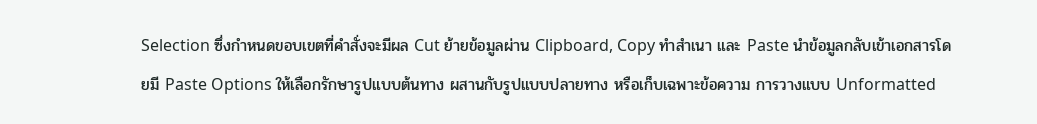Selection ซึ่งกำหนดขอบเขตที่คำสั่งจะมีผล Cut ย้ายข้อมูลผ่าน Clipboard, Copy ทำสำเนา และ Paste นำข้อมูลกลับเข้าเอกสารโดยมี Paste Options ให้เลือกรักษารูปแบบต้นทาง ผสานกับรูปแบบปลายทาง หรือเก็บเฉพาะข้อความ การวางแบบ Unformatted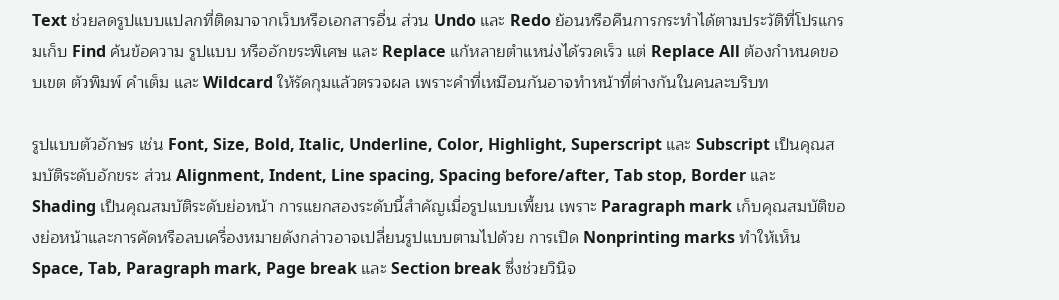Text ช่วยลดรูปแบบแปลกที่ติดมาจากเว็บหรือเอกสารอื่น ส่วน Undo และ Redo ย้อนหรือคืนการกระทำได้ตามประวัติที่โปรแกรมเก็บ Find ค้นข้อความ รูปแบบ หรืออักขระพิเศษ และ Replace แก้หลายตำแหน่งได้รวดเร็ว แต่ Replace All ต้องกำหนดขอบเขต ตัวพิมพ์ คำเต็ม และ Wildcard ให้รัดกุมแล้วตรวจผล เพราะคำที่เหมือนกันอาจทำหน้าที่ต่างกันในคนละบริบท

รูปแบบตัวอักษร เช่น Font, Size, Bold, Italic, Underline, Color, Highlight, Superscript และ Subscript เป็นคุณสมบัติระดับอักขระ ส่วน Alignment, Indent, Line spacing, Spacing before/after, Tab stop, Border และ Shading เป็นคุณสมบัติระดับย่อหน้า การแยกสองระดับนี้สำคัญเมื่อรูปแบบเพี้ยน เพราะ Paragraph mark เก็บคุณสมบัติของย่อหน้าและการคัดหรือลบเครื่องหมายดังกล่าวอาจเปลี่ยนรูปแบบตามไปด้วย การเปิด Nonprinting marks ทำให้เห็น Space, Tab, Paragraph mark, Page break และ Section break ซึ่งช่วยวินิจ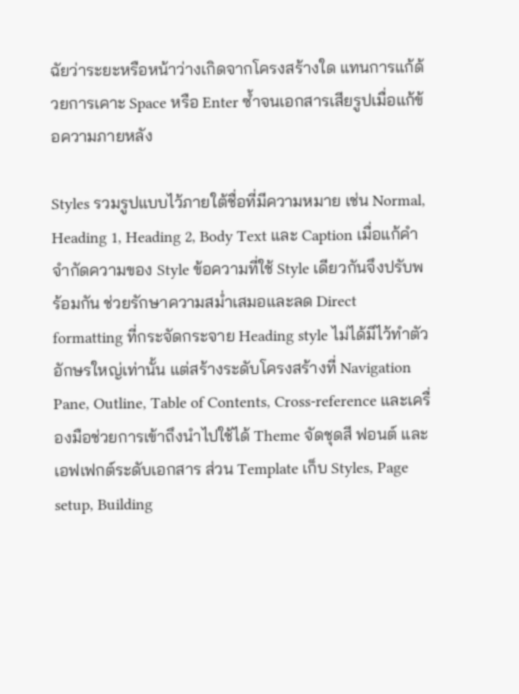ฉัยว่าระยะหรือหน้าว่างเกิดจากโครงสร้างใด แทนการแก้ด้วยการเคาะ Space หรือ Enter ซ้ำจนเอกสารเสียรูปเมื่อแก้ข้อความภายหลัง

Styles รวมรูปแบบไว้ภายใต้ชื่อที่มีความหมาย เช่น Normal, Heading 1, Heading 2, Body Text และ Caption เมื่อแก้คำจำกัดความของ Style ข้อความที่ใช้ Style เดียวกันจึงปรับพร้อมกัน ช่วยรักษาความสม่ำเสมอและลด Direct formatting ที่กระจัดกระจาย Heading style ไม่ได้มีไว้ทำตัวอักษรใหญ่เท่านั้น แต่สร้างระดับโครงสร้างที่ Navigation Pane, Outline, Table of Contents, Cross-reference และเครื่องมือช่วยการเข้าถึงนำไปใช้ได้ Theme จัดชุดสี ฟอนต์ และเอฟเฟกต์ระดับเอกสาร ส่วน Template เก็บ Styles, Page setup, Building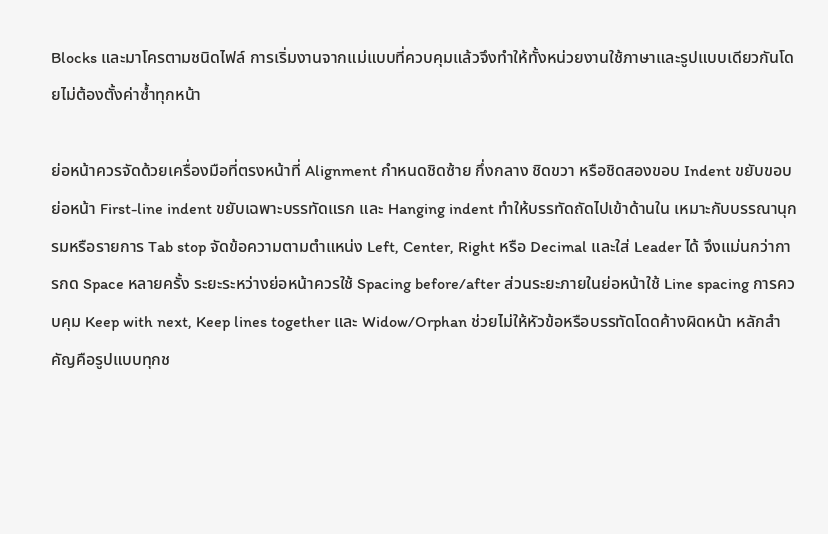Blocks และมาโครตามชนิดไฟล์ การเริ่มงานจากแม่แบบที่ควบคุมแล้วจึงทำให้ทั้งหน่วยงานใช้ภาษาและรูปแบบเดียวกันโดยไม่ต้องตั้งค่าซ้ำทุกหน้า

ย่อหน้าควรจัดด้วยเครื่องมือที่ตรงหน้าที่ Alignment กำหนดชิดซ้าย กึ่งกลาง ชิดขวา หรือชิดสองขอบ Indent ขยับขอบย่อหน้า First-line indent ขยับเฉพาะบรรทัดแรก และ Hanging indent ทำให้บรรทัดถัดไปเข้าด้านใน เหมาะกับบรรณานุกรมหรือรายการ Tab stop จัดข้อความตามตำแหน่ง Left, Center, Right หรือ Decimal และใส่ Leader ได้ จึงแม่นกว่าการกด Space หลายครั้ง ระยะระหว่างย่อหน้าควรใช้ Spacing before/after ส่วนระยะภายในย่อหน้าใช้ Line spacing การควบคุม Keep with next, Keep lines together และ Widow/Orphan ช่วยไม่ให้หัวข้อหรือบรรทัดโดดค้างผิดหน้า หลักสำคัญคือรูปแบบทุกช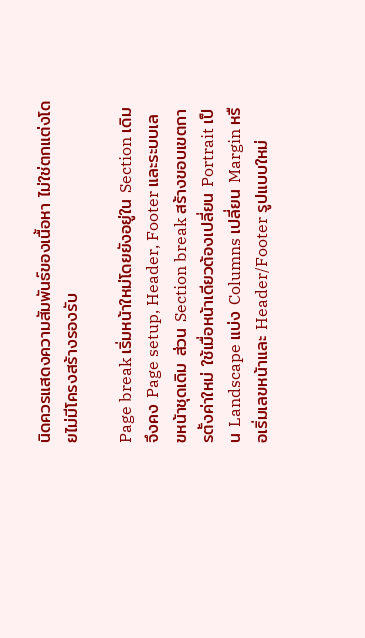นิดควรแสดงความสัมพันธ์ของเนื้อหา ไม่ใช่ตกแต่งโดยไม่มีโครงสร้างรองรับ

Page break เริ่มหน้าใหม่โดยยังอยู่ใน Section เดิม จึงคง Page setup, Header, Footer และระบบเลขหน้าชุดเดิม ส่วน Section break สร้างขอบเขตการตั้งค่าใหม่ ใช้เมื่อหน้าเดียวต้องเปลี่ยน Portrait เป็น Landscape แบ่ง Columns เปลี่ยน Margin หรือเริ่มเลขหน้าและ Header/Footer รูปแบบใหม่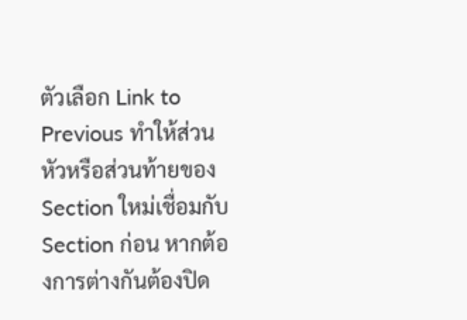ตัวเลือก Link to Previous ทำให้ส่วนหัวหรือส่วนท้ายของ Section ใหม่เชื่อมกับ Section ก่อน หากต้องการต่างกันต้องปิด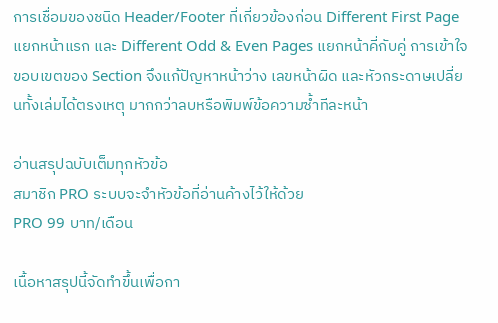การเชื่อมของชนิด Header/Footer ที่เกี่ยวข้องก่อน Different First Page แยกหน้าแรก และ Different Odd & Even Pages แยกหน้าคี่กับคู่ การเข้าใจขอบเขตของ Section จึงแก้ปัญหาหน้าว่าง เลขหน้าผิด และหัวกระดาษเปลี่ยนทั้งเล่มได้ตรงเหตุ มากกว่าลบหรือพิมพ์ข้อความซ้ำทีละหน้า

อ่านสรุปฉบับเต็มทุกหัวข้อ
สมาชิก PRO ระบบจะจำหัวข้อที่อ่านค้างไว้ให้ด้วย
PRO 99 บาท/เดือน

เนื้อหาสรุปนี้จัดทำขึ้นเพื่อกา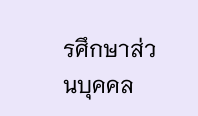รศึกษาส่วนบุคคล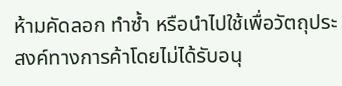ห้ามคัดลอก ทำซ้ำ หรือนำไปใช้เพื่อวัตถุประสงค์ทางการค้าโดยไม่ได้รับอนุ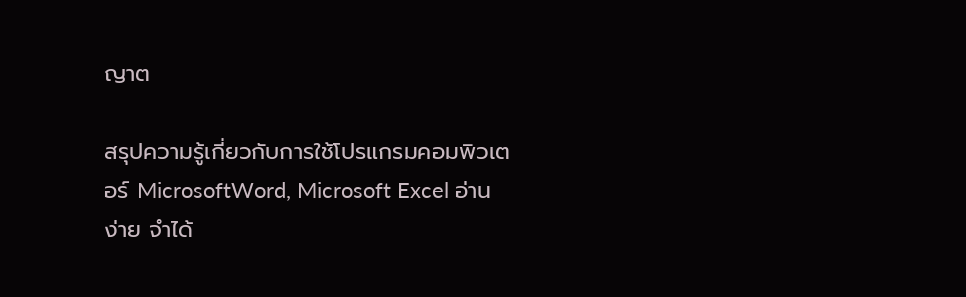ญาต

สรุปความรู้เกี่ยวกับการใช้โปรแกรมคอมพิวเตอร์ MicrosoftWord, Microsoft Excel อ่านง่าย จำได้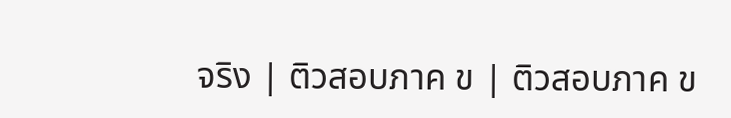จริง | ติวสอบภาค ข | ติวสอบภาค ข